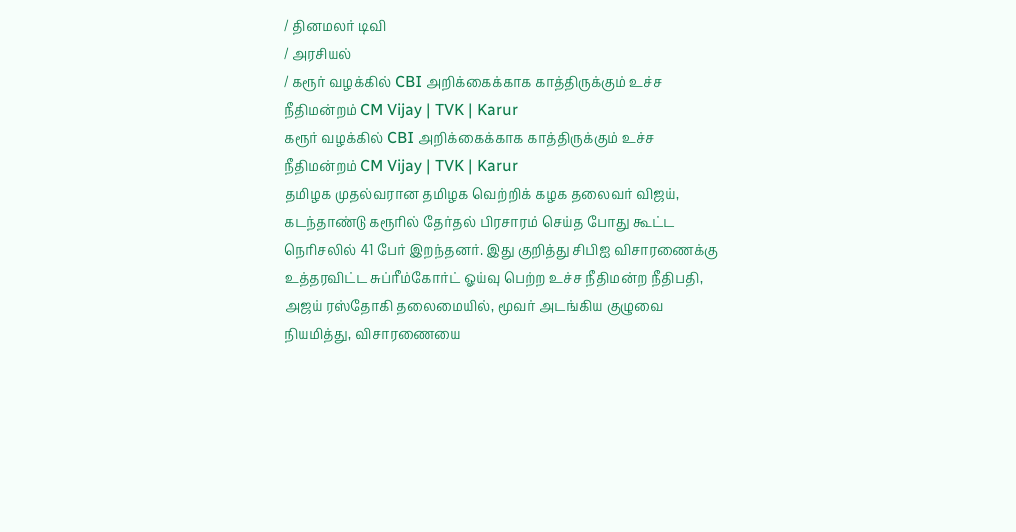/ தினமலர் டிவி
/ அரசியல்
/ கரூர் வழக்கில் CBI அறிக்கைக்காக காத்திருக்கும் உச்ச நீதிமன்றம் CM Vijay | TVK | Karur
கரூர் வழக்கில் CBI அறிக்கைக்காக காத்திருக்கும் உச்ச நீதிமன்றம் CM Vijay | TVK | Karur
தமிழக முதல்வரான தமிழக வெற்றிக் கழக தலைவர் விஜய், கடந்தாண்டு கரூரில் தேர்தல் பிரசாரம் செய்த போது கூட்ட நெரிசலில் 41 பேர் இறந்தனர். இது குறித்து சிபிஐ விசாரணைக்கு உத்தரவிட்ட சுப்ரீம்கோர்ட் ஓய்வு பெற்ற உச்ச நீதிமன்ற நீதிபதி, அஜய் ரஸ்தோகி தலைமையில், மூவர் அடங்கிய குழுவை நியமித்து, விசாரணையை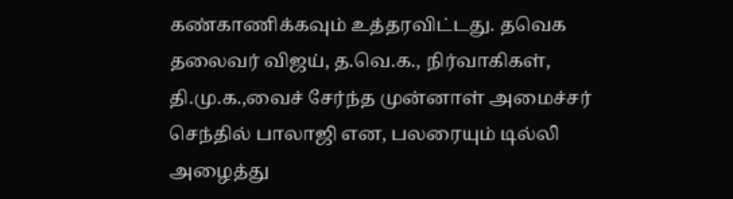கண்காணிக்கவும் உத்தரவிட்டது. தவெக தலைவர் விஜய், த.வெ.க., நிர்வாகிகள், தி.மு.க.,வைச் சேர்ந்த முன்னாள் அமைச்சர் செந்தில் பாலாஜி என, பலரையும் டில்லி அழைத்து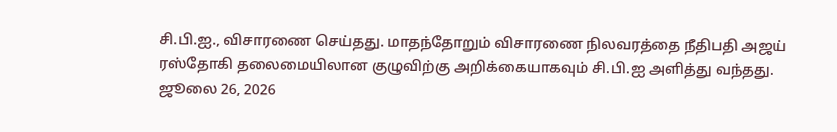சி.பி.ஐ., விசாரணை செய்தது. மாதந்தோறும் விசாரணை நிலவரத்தை நீதிபதி அஜய் ரஸ்தோகி தலைமையிலான குழுவிற்கு அறிக்கையாகவும் சி.பி.ஐ அளித்து வந்தது.
ஜூலை 26, 2026